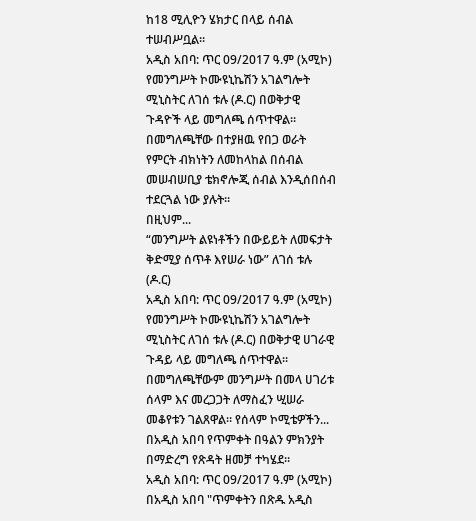ከ18 ሚሊዮን ሄክታር በላይ ሰብል ተሠብሥቧል።
አዲስ አበባ: ጥር 09/2017 ዓ.ም (አሚኮ) የመንግሥት ኮሙዩኒኬሽን አገልግሎት ሚኒስትር ለገሰ ቱሉ (ዶ.ር) በወቅታዊ ጉዳዮች ላይ መግለጫ ሰጥተዋል። በመግለጫቸው በተያዘዉ የበጋ ወራት የምርት ብክነትን ለመከላከል በሰብል መሠብሠቢያ ቴክኖሎጂ ሰብል እንዲሰበሰብ ተደርጓል ነው ያሉት።
በዚህም...
“መንግሥት ልዩነቶችን በውይይት ለመፍታት ቅድሚያ ሰጥቶ እየሠራ ነው” ለገሰ ቱሉ (ዶ.ር)
አዲስ አበባ: ጥር 09/2017 ዓ.ም (አሚኮ) የመንግሥት ኮሙዩኒኬሽን አገልግሎት ሚኒስትር ለገሰ ቱሉ (ዶ.ር) በወቅታዊ ሀገራዊ ጉዳይ ላይ መግለጫ ሰጥተዋል። በመግለጫቸውም መንግሥት በመላ ሀገሪቱ ሰላም እና መረጋጋት ለማስፈን ሢሠራ መቆየቱን ገልጸዋል። የሰላም ኮሚቴዎችን...
በአዲስ አበባ የጥምቀት በዓልን ምክንያት በማድረግ የጽዳት ዘመቻ ተካሄደ።
አዲስ አበባ: ጥር 09/2017 ዓ.ም (አሚኮ) በአዲስ አበባ "ጥምቀትን በጽዱ አዲስ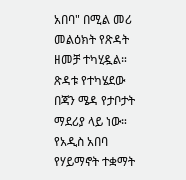አበባ" በሚል መሪ መልዕክት የጽዳት ዘመቻ ተካሂዷል። ጽዳቱ የተካሄደው በጃን ሜዳ የታቦታት ማደሪያ ላይ ነው። የአዲስ አበባ የሃይማኖት ተቋማት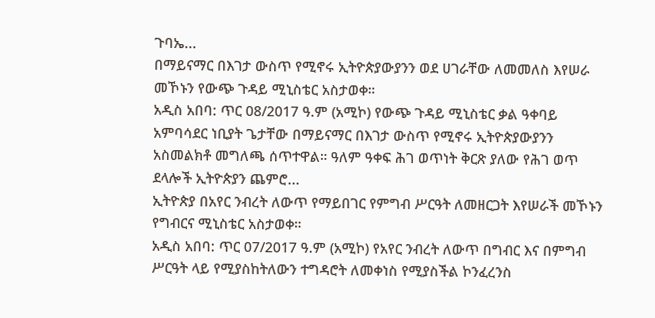ጉባኤ...
በማይናማር በእገታ ውስጥ የሚኖሩ ኢትዮጵያውያንን ወደ ሀገራቸው ለመመለስ እየሠራ መኾኑን የውጭ ጉዳይ ሚኒስቴር አስታወቀ።
አዲስ አበባ: ጥር 08/2017 ዓ.ም (አሚኮ) የውጭ ጉዳይ ሚኒስቴር ቃል ዓቀባይ አምባሳደር ነቢያት ጌታቸው በማይናማር በእገታ ውስጥ የሚኖሩ ኢትዮጵያውያንን አስመልክቶ መግለጫ ሰጥተዋል። ዓለም ዓቀፍ ሕገ ወጥነት ቅርጽ ያለው የሕገ ወጥ ደላሎች ኢትዮጵያን ጨምሮ...
ኢትዮጵያ በአየር ንብረት ለውጥ የማይበገር የምግብ ሥርዓት ለመዘርጋት እየሠራች መኾኑን የግብርና ሚኒስቴር አስታወቀ።
አዲስ አበባ: ጥር 07/2017 ዓ.ም (አሚኮ) የአየር ንብረት ለውጥ በግብር እና በምግብ ሥርዓት ላይ የሚያስከትለውን ተግዳሮት ለመቀነስ የሚያስችል ኮንፈረንስ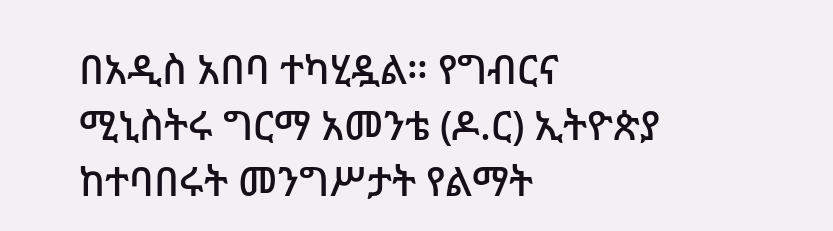በአዲስ አበባ ተካሂዷል። የግብርና ሚኒስትሩ ግርማ አመንቴ (ዶ.ር) ኢትዮጵያ ከተባበሩት መንግሥታት የልማት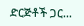ድርጅቶች ጋር...